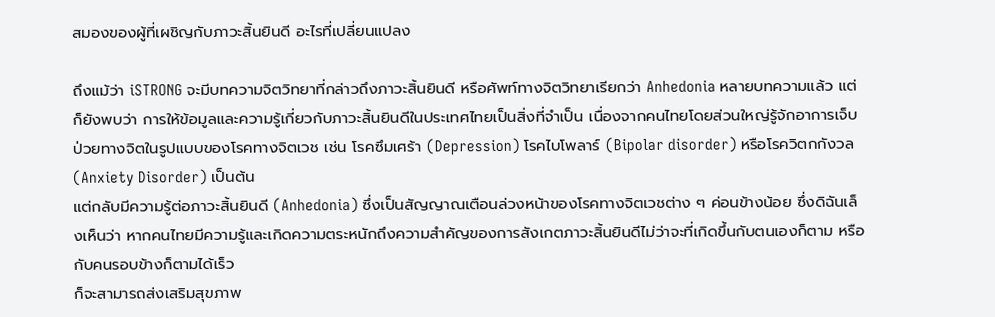สมองของผู้ที่เผชิญกับภาวะสิ้นยินดี อะไรที่เปลี่ยนแปลง

ถึงแม้ว่า iSTRONG จะมีบทความจิตวิทยาที่กล่าวถึงภาวะสิ้นยินดี หรือศัพท์ทางจิตวิทยาเรียกว่า Anhedonia หลายบทความแล้ว แต่ก็ยังพบว่า การให้ข้อมูลและความรู้เกี่ยวกับภาวะสิ้นยินดีในประเทศไทยเป็นสิ่งที่จำเป็น เนื่องจากคนไทยโดยส่วนใหญ่รู้จักอาการเจ็บป่วยทางจิตในรูปแบบของโรคทางจิตเวช เช่น โรคซึมเศร้า (Depression) โรคไบโพลาร์ (Bipolar disorder) หรือโรควิตกกังวล (Anxiety Disorder) เป็นต้น
แต่กลับมีความรู้ต่อภาวะสิ้นยินดี (Anhedonia) ซึ่งเป็นสัญญาณเตือนล่วงหน้าของโรคทางจิตเวชต่าง ๆ ค่อนข้างน้อย ซึ่งดิฉันเล็งเห็นว่า หากคนไทยมีความรู้และเกิดความตระหนักถึงความสำคัญของการสังเกตภาวะสิ้นยินดีไม่ว่าจะที่เกิดขึ้นกับตนเองก็ตาม หรือกับคนรอบข้างก็ตามได้เร็ว
ก็จะสามารถส่งเสริมสุขภาพ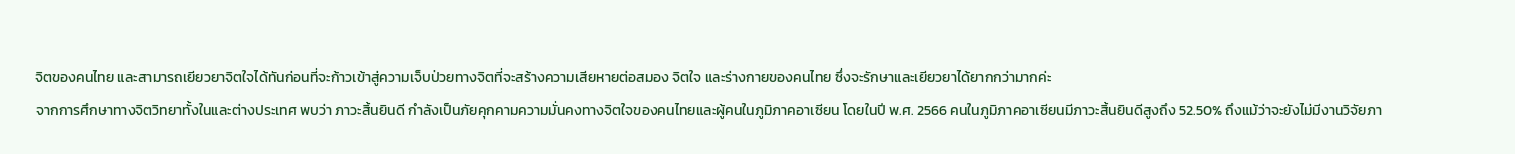จิตของคนไทย และสามารถเยียวยาจิตใจได้ทันก่อนที่จะก้าวเข้าสู่ความเจ็บป่วยทางจิตที่จะสร้างความเสียหายต่อสมอง จิตใจ และร่างกายของคนไทย ซึ่งจะรักษาและเยียวยาได้ยากกว่ามากค่ะ
จากการศึกษาทางจิตวิทยาทั้งในและต่างประเทศ พบว่า ภาวะสิ้นยินดี กำลังเป็นภัยคุกคามความมั่นคงทางจิตใจของคนไทยและผู้คนในภูมิภาคอาเซียน โดยในปี พ.ศ. 2566 คนในภูมิภาคอาเซียนมีภาวะสิ้นยินดีสูงถึง 52.50% ถึงแม้ว่าจะยังไม่มีงานวิจัยภา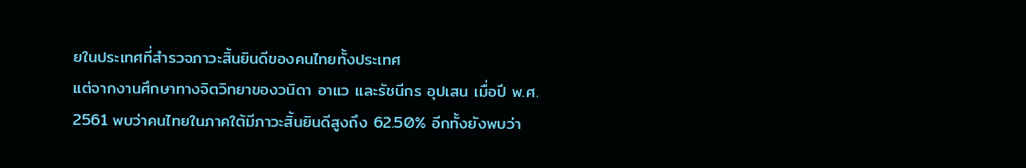ยในประเทศที่สำรวจภาวะสิ้นยินดีของคนไทยทั้งประเทศ
แต่จากงานศึกษาทางจิตวิทยาของวนิดา อาแว และรัชนีกร อุปเสน เมื่อปี พ.ศ. 2561 พบว่าคนไทยในภาคใต้มีภาวะสิ้นยินดีสูงถึง 62.50% อีกทั้งยังพบว่า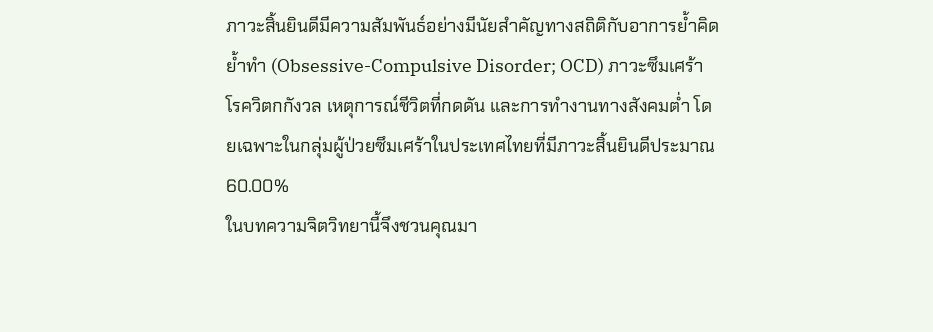ภาวะสิ้นยินดีมีความสัมพันธ์อย่างมีนัยสำคัญทางสถิติกับอาการย้ำคิดย้ำทำ (Obsessive-Compulsive Disorder; OCD) ภาวะซึมเศร้า โรควิตกกังวล เหตุการณ์ชีวิตที่กดดัน และการทำงานทางสังคมต่ำ โดยเฉพาะในกลุ่มผู้ป่วยซึมเศร้าในประเทศไทยที่มีภาวะสิ้นยินดีประมาณ 60.00%
ในบทความจิตวิทยานี้จึงชวนคุณมา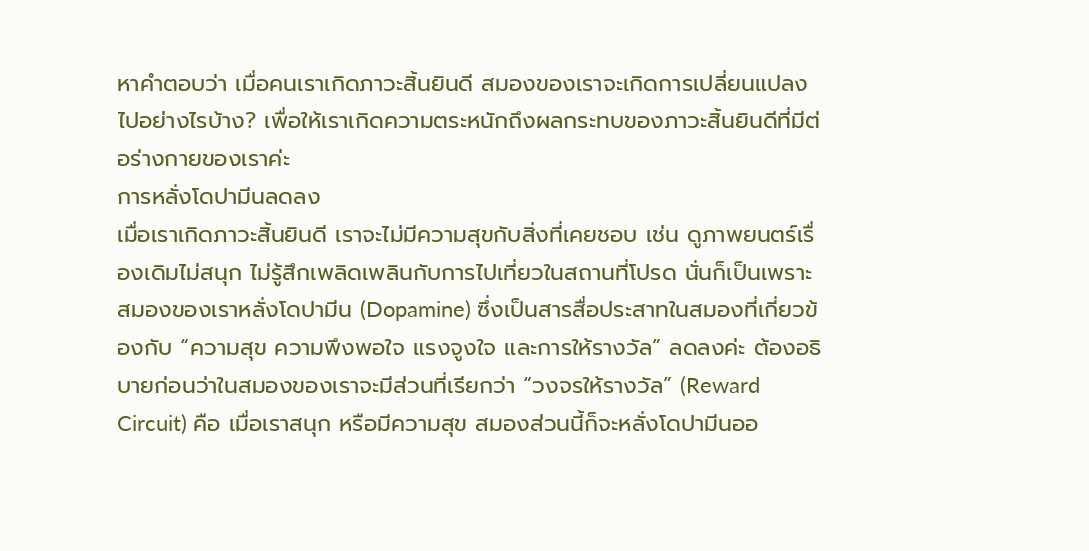หาคำตอบว่า เมื่อคนเราเกิดภาวะสิ้นยินดี สมองของเราจะเกิดการเปลี่ยนแปลงไปอย่างไรบ้าง? เพื่อให้เราเกิดความตระหนักถึงผลกระทบของภาวะสิ้นยินดีที่มีต่อร่างกายของเราค่ะ
การหลั่งโดปามีนลดลง
เมื่อเราเกิดภาวะสิ้นยินดี เราจะไม่มีความสุขกับสิ่งที่เคยชอบ เช่น ดูภาพยนตร์เรื่องเดิมไม่สนุก ไม่รู้สึกเพลิดเพลินกับการไปเที่ยวในสถานที่โปรด นั่นก็เป็นเพราะสมองของเราหลั่งโดปามีน (Dopamine) ซึ่งเป็นสารสื่อประสาทในสมองที่เกี่ยวข้องกับ “ความสุข ความพึงพอใจ แรงจูงใจ และการให้รางวัล” ลดลงค่ะ ต้องอธิบายก่อนว่าในสมองของเราจะมีส่วนที่เรียกว่า “วงจรให้รางวัล” (Reward Circuit) คือ เมื่อเราสนุก หรือมีความสุข สมองส่วนนี้ก็จะหลั่งโดปามีนออ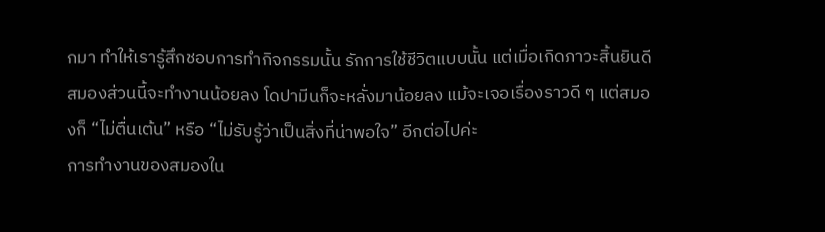กมา ทำให้เรารู้สึกชอบการทำกิจกรรมนั้น รักการใช้ชีวิตแบบนั้น แต่เมื่อเกิดภาวะสิ้นยินดี สมองส่วนนี้จะทำงานน้อยลง โดปามีนก็จะหลั่งมาน้อยลง แม้จะเจอเรื่องราวดี ๆ แต่สมองก็ “ไม่ตื่นเต้น” หรือ “ไม่รับรู้ว่าเป็นสิ่งที่น่าพอใจ” อีกต่อไปค่ะ
การทำงานของสมองใน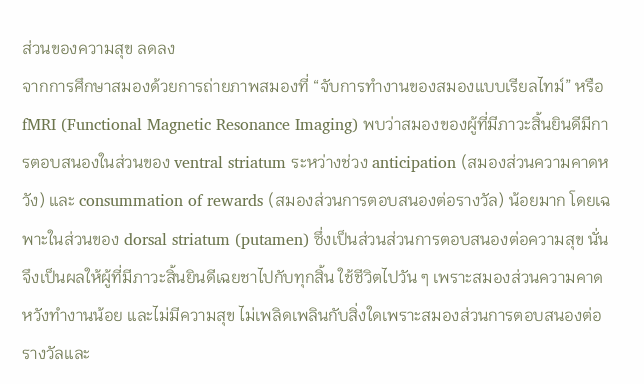ส่วนของความสุข ลดลง
จากการศึกษาสมองด้วยการถ่ายภาพสมองที่ “จับการทำงานของสมองแบบเรียลไทม์” หรือ fMRI (Functional Magnetic Resonance Imaging) พบว่าสมองของผู้ที่มีภาวะสิ้นยินดีมีการตอบสนองในส่วนของ ventral striatum ระหว่างช่วง anticipation (สมองส่วนความคาดหวัง) และ consummation of rewards (สมองส่วนการตอบสนองต่อรางวัล) น้อยมาก โดยเฉพาะในส่วนของ dorsal striatum (putamen) ซึ่งเป็นส่วนส่วนการตอบสนองต่อความสุข นั่นจึงเป็นผลให้ผู้ที่มีภาวะสิ้นยินดีเฉยชาไปกับทุกสิ้น ใช้ชีวิตไปวัน ๆ เพราะสมองส่วนความคาดหวังทำงานน้อย และไม่มีความสุข ไม่เพลิดเพลินกับสิ่งใดเพราะสมองส่วนการตอบสนองต่อรางวัลและ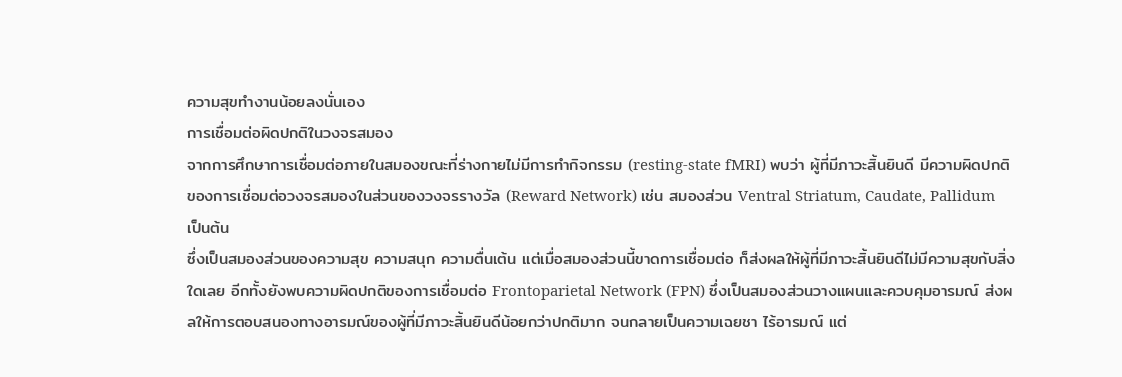ความสุขทำงานน้อยลงนั่นเอง
การเชื่อมต่อผิดปกติในวงจรสมอง
จากการศึกษาการเชื่อมต่อภายในสมองขณะที่ร่างกายไม่มีการทำกิจกรรม (resting-state fMRI) พบว่า ผู้ที่มีภาวะสิ้นยินดี มีความผิดปกติของการเชื่อมต่อวงจรสมองในส่วนของวงจรรางวัล (Reward Network) เช่น สมองส่วน Ventral Striatum, Caudate, Pallidum เป็นต้น
ซึ่งเป็นสมองส่วนของความสุข ความสนุก ความตื่นเต้น แต่เมื่อสมองส่วนนี้ขาดการเชื่อมต่อ ก็ส่งผลให้ผู้ที่มีภาวะสิ้นยินดีไม่มีความสุขกับสิ่งใดเลย อีกทั้งยังพบความผิดปกติของการเชื่อมต่อ Frontoparietal Network (FPN) ซึ่งเป็นสมองส่วนวางแผนและควบคุมอารมณ์ ส่งผลให้การตอบสนองทางอารมณ์ของผู้ที่มีภาวะสิ้นยินดีน้อยกว่าปกติมาก จนกลายเป็นความเฉยชา ไร้อารมณ์ แต่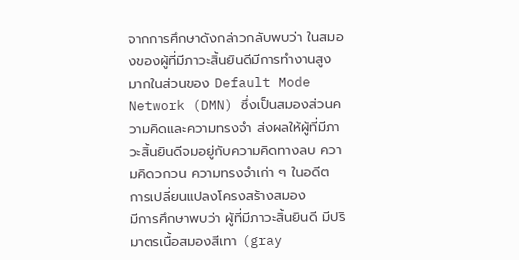จากการศึกษาดังกล่าวกลับพบว่า ในสมองของผู้ที่มีภาวะสิ้นยินดีมีการทำงานสูงมากในส่วนของ Default Mode Network (DMN) ซึ่งเป็นสมองส่วนความคิดและความทรงจำ ส่งผลให้ผู้ที่มีภาวะสิ้นยินดีจมอยู่กับความคิดทางลบ ความคิดวกวน ความทรงจำเก่า ๆ ในอดีต
การเปลี่ยนแปลงโครงสร้างสมอง
มีการศึกษาพบว่า ผู้ที่มีภาวะสิ้นยินดี มีปริมาตรเนื้อสมองสีเทา (gray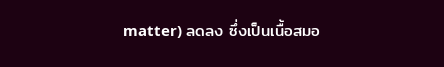matter) ลดลง ซึ่งเป็นเนื้อสมอ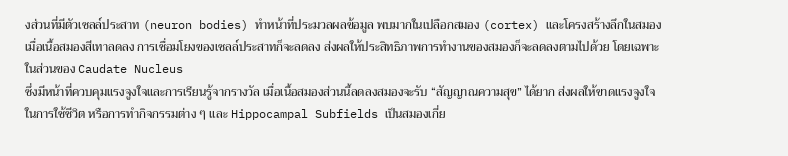งส่วนที่มีตัวเซลล์ประสาท (neuron bodies) ทำหน้าที่ประมวลผลข้อมูล พบมากในเปลือกสมอง (cortex) และโครงสร้างลึกในสมอง เมื่อเนื้อสมองสีเทาลดลง การเชื่อมโยงของเซลล์ประสาทก็จะลดลง ส่งผลให้ประสิทธิภาพการทำงานของสมองก็จะลดลงตามไปด้วย โดยเฉพาะในส่วนของ Caudate Nucleus
ซึ่งมีหน้าที่ควบคุมแรงจูงใจและการเรียนรู้จากรางวัล เมื่อเนื้อสมองส่วนนี้ลดลงสมองจะรับ “สัญญาณความสุข” ได้ยาก ส่งผลให้ขาดแรงจูงใจในการใช้ชีวิต หรือการทำกิจกรรมต่าง ๆ และ Hippocampal Subfields เป็นสมองเกี่ย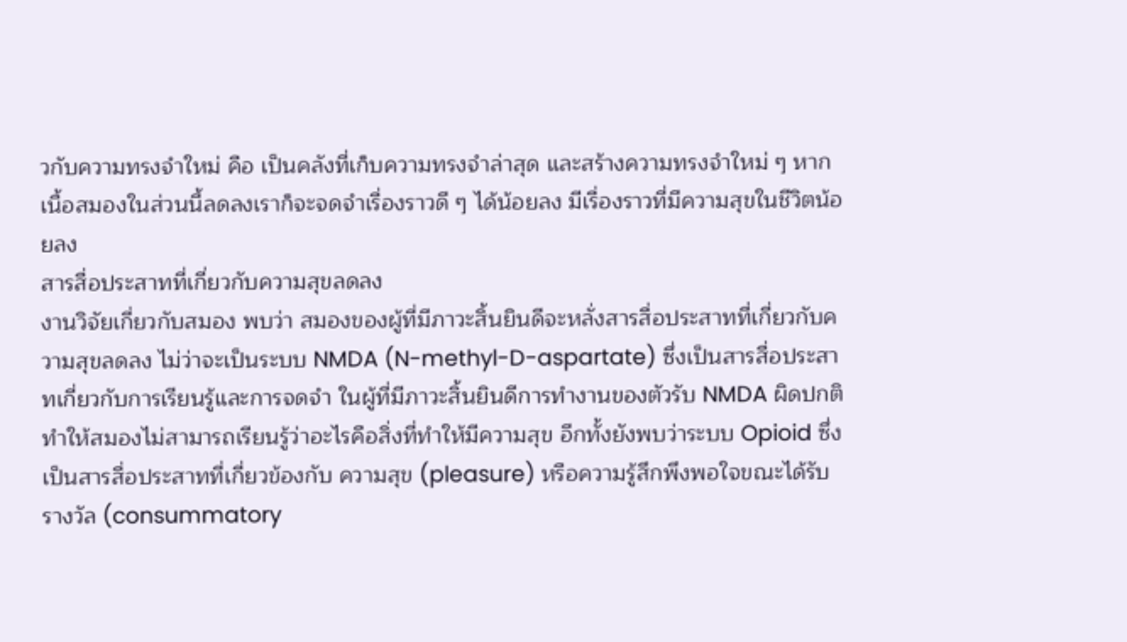วกับความทรงจำใหม่ คือ เป็นคลังที่เก็บความทรงจำล่าสุด และสร้างความทรงจำใหม่ ๆ หากเนื้อสมองในส่วนนี้ลดลงเราก็จะจดจำเรื่องราวดี ๆ ได้น้อยลง มีเรื่องราวที่มีความสุขในชีวิตน้อยลง
สารสื่อประสาทที่เกี่ยวกับความสุขลดลง
งานวิจัยเกี่ยวกับสมอง พบว่า สมองของผู้ที่มีภาวะสิ้นยินดีจะหลั่งสารสื่อประสาทที่เกี่ยวกับความสุขลดลง ไม่ว่าจะเป็นระบบ NMDA (N-methyl-D-aspartate) ซึ่งเป็นสารสื่อประสาทเกี่ยวกับการเรียนรู้และการจดจำ ในผู้ที่มีภาวะสิ้นยินดีการทำงานของตัวรับ NMDA ผิดปกติ ทำให้สมองไม่สามารถเรียนรู้ว่าอะไรคือสิ่งที่ทำให้มีความสุข อีกทั้งยังพบว่าระบบ Opioid ซึ่งเป็นสารสื่อประสาทที่เกี่ยวข้องกับ ความสุข (pleasure) หรือความรู้สึกพึงพอใจขณะได้รับรางวัล (consummatory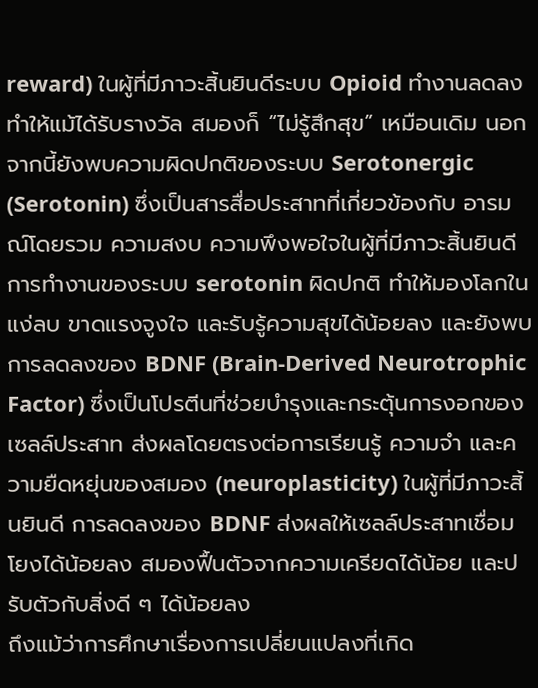reward) ในผู้ที่มีภาวะสิ้นยินดีระบบ Opioid ทำงานลดลง ทำให้แม้ได้รับรางวัล สมองก็ “ไม่รู้สึกสุข” เหมือนเดิม นอกจากนี้ยังพบความผิดปกติของระบบ Serotonergic (Serotonin) ซึ่งเป็นสารสื่อประสาทที่เกี่ยวข้องกับ อารมณ์โดยรวม ความสงบ ความพึงพอใจในผู้ที่มีภาวะสิ้นยินดีการทำงานของระบบ serotonin ผิดปกติ ทำให้มองโลกในแง่ลบ ขาดแรงจูงใจ และรับรู้ความสุขได้น้อยลง และยังพบการลดลงของ BDNF (Brain-Derived Neurotrophic Factor) ซึ่งเป็นโปรตีนที่ช่วยบำรุงและกระตุ้นการงอกของเซลล์ประสาท ส่งผลโดยตรงต่อการเรียนรู้ ความจำ และความยืดหยุ่นของสมอง (neuroplasticity) ในผู้ที่มีภาวะสิ้นยินดี การลดลงของ BDNF ส่งผลให้เซลล์ประสาทเชื่อมโยงได้น้อยลง สมองฟื้นตัวจากความเครียดได้น้อย และปรับตัวกับสิ่งดี ๆ ได้น้อยลง
ถึงแม้ว่าการศึกษาเรื่องการเปลี่ยนแปลงที่เกิด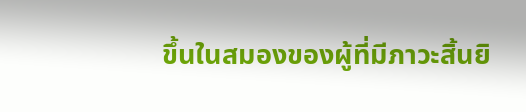ขึ้นในสมองของผู้ที่มีภาวะสิ้นยิ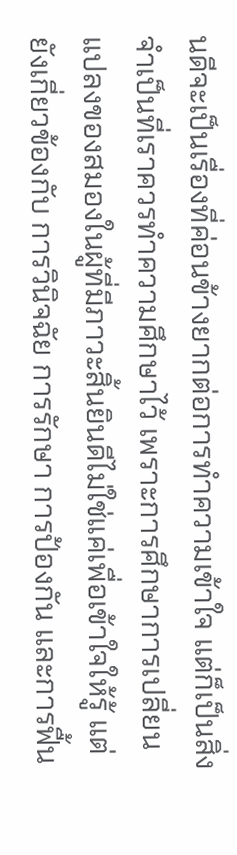นดีจะเป็นเรื่องที่ค่อนข้างยากต่อการทำความเข้าใจ แต่ก็เป็นสิ่งจำเป็นที่เราควรทำความศึกษาไว้ เพราะการศึกษาการเปลี่ยนแปลงของสมองในผู้ที่มีภาวะสิ้นยินดีไม่ใช่แค่เพื่อเข้าใจให้รู้ แต่ยังเกี่ยวข้องกับ การวินิจฉัย การรักษา การป้องกัน และการฟื้น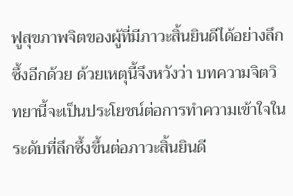ฟูสุขภาพจิตของผู้ที่มีภาวะสิ้นยินดีได้อย่างลึกซึ้งอีกด้วย ด้วยเหตุนี้จึงหวังว่า บทความจิตวิทยานี้จะเป็นประโยชน์ต่อการทำความเข้าใจในระดับที่ลึกซึ้งขึ้นต่อภาวะสิ้นยินดี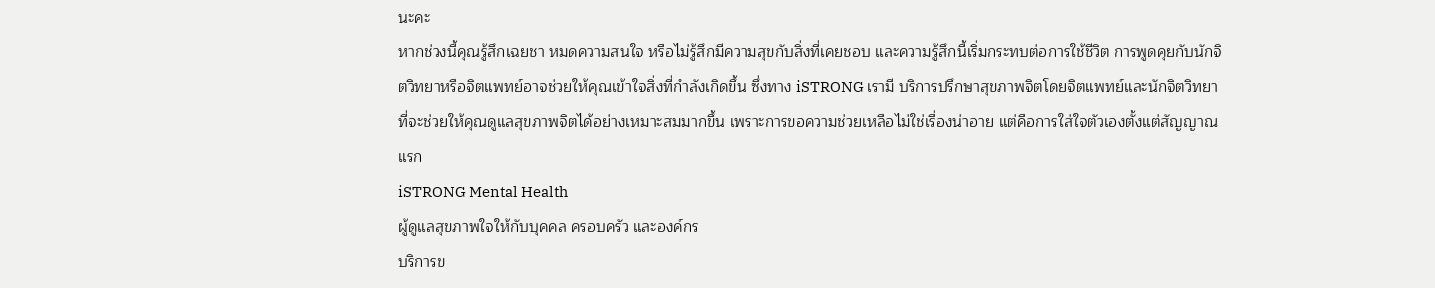นะคะ
หากช่วงนี้คุณรู้สึกเฉยชา หมดความสนใจ หรือไม่รู้สึกมีความสุขกับสิ่งที่เคยชอบ และความรู้สึกนี้เริ่มกระทบต่อการใช้ชีวิต การพูดคุยกับนักจิตวิทยาหรือจิตแพทย์อาจช่วยให้คุณเข้าใจสิ่งที่กำลังเกิดขึ้น ซึ่งทาง iSTRONG เรามี บริการปรึกษาสุขภาพจิตโดยจิตแพทย์และนักจิตวิทยา ที่จะช่วยให้คุณดูแลสุขภาพจิตได้อย่างเหมาะสมมากขึ้น เพราะการขอความช่วยเหลือไม่ใช่เรื่องน่าอาย แต่คือการใส่ใจตัวเองตั้งแต่สัญญาณแรก
iSTRONG Mental Health
ผู้ดูแลสุขภาพใจให้กับบุคคล ครอบครัว และองค์กร
บริการข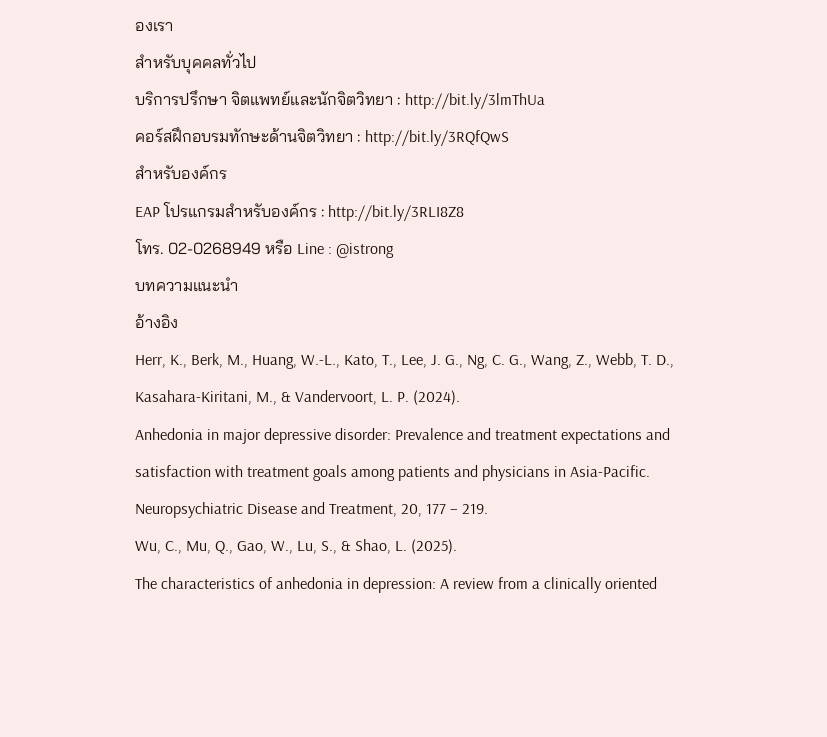องเรา
สำหรับบุคคลทั่วไป
บริการปรึกษา จิตแพทย์และนักจิตวิทยา : http://bit.ly/3lmThUa
คอร์สฝึกอบรมทักษะด้านจิตวิทยา : http://bit.ly/3RQfQwS
สำหรับองค์กร
EAP โปรแกรมสำหรับองค์กร : http://bit.ly/3RLI8Z8
โทร. 02-0268949 หรือ Line : @istrong
บทความแนะนำ
อ้างอิง
Herr, K., Berk, M., Huang, W.-L., Kato, T., Lee, J. G., Ng, C. G., Wang, Z., Webb, T. D., Kasahara‑Kiritani, M., & Vandervoort, L. P. (2024).
Anhedonia in major depressive disorder: Prevalence and treatment expectations and satisfaction with treatment goals among patients and physicians in Asia‑Pacific.
Neuropsychiatric Disease and Treatment, 20, 177 – 219.
Wu, C., Mu, Q., Gao, W., Lu, S., & Shao, L. (2025).
The characteristics of anhedonia in depression: A review from a clinically oriented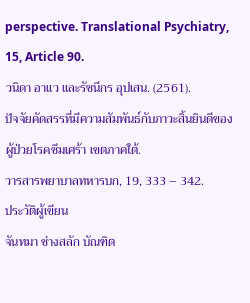perspective. Translational Psychiatry, 15, Article 90.
วนิดา อาแว และรัชนีกร อุปเสน. (2561).
ปัจจัยคัดสรรที่มีความสัมพันธ์กับภาวะสิ้นยินดีของผู้ป่วยโรคซึมเศร้า เขตภาคใต้.
วารสารพยาบาลทหารบก, 19, 333 – 342.
ประวัติผู้เขียน
จันทมา ช่างสลัก บัณฑิต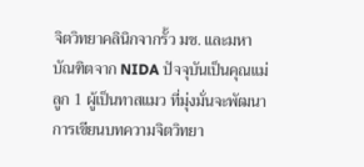จิตวิทยาคลินิกจากรั้ว มช. และมหาบัณฑิตจาก NIDA ปัจจุบันเป็นคุณแม่ลูก 1 ผู้เป็นทาสแมว ที่มุ่งมั่นจะพัฒนาการเขียนบทความจิตวิทยา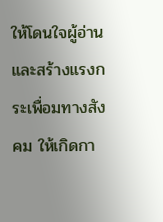ให้โดนใจผู้อ่าน และสร้างแรงกระเพื่อมทางสังคม ให้เกิดกา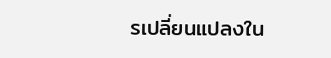รเปลี่ยนแปลงใน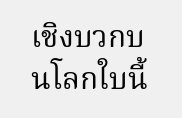เชิงบวกบนโลกใบนี้